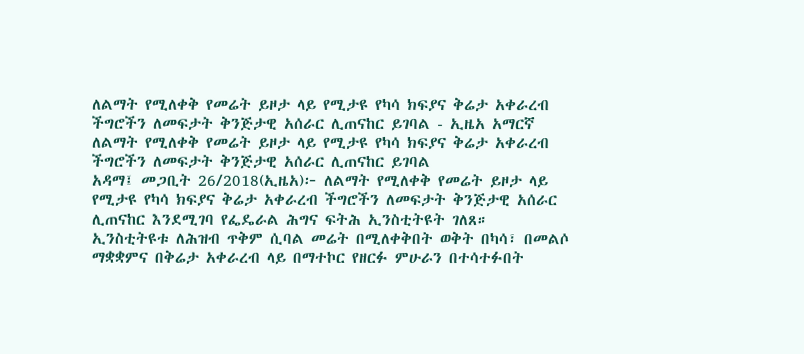ለልማት የሚለቀቅ የመሬት ይዞታ ላይ የሚታዩ የካሳ ክፍያና ቅሬታ አቀራረብ ችግሮችን ለመፍታት ቅንጅታዊ አሰራር ሊጠናከር ይገባል - ኢዜአ አማርኛ
ለልማት የሚለቀቅ የመሬት ይዞታ ላይ የሚታዩ የካሳ ክፍያና ቅሬታ አቀራረብ ችግሮችን ለመፍታት ቅንጅታዊ አሰራር ሊጠናከር ይገባል
አዳማ፤ መጋቢት 26/2018(ኢዜአ)፦ ለልማት የሚለቀቅ የመሬት ይዞታ ላይ የሚታዩ የካሳ ክፍያና ቅሬታ አቀራረብ ችግሮችን ለመፍታት ቅንጅታዊ አሰራር ሊጠናከር እንደሚገባ የፌዴራል ሕግና ፍትሕ ኢንስቲትዩት ገለጸ።
ኢንስቲትዩቱ ለሕዝብ ጥቅም ሲባል መሬት በሚለቀቅበት ወቅት በካሳ፣ በመልሶ ማቋቋምና በቅሬታ አቀራረብ ላይ በማተኮር የዘርፉ ምሁራን በተሳተፉበት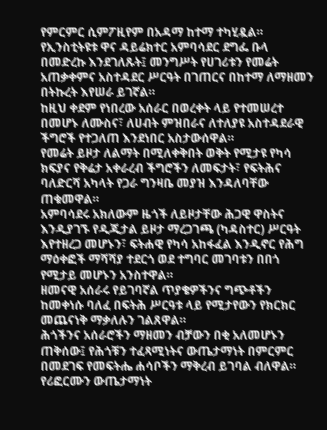የምርምር ሲምፖዚየም በአዳማ ከተማ ተካሂዷል።
የኢንስቲትዩቱ ዋና ዳይሬክተር አምባሳደር ደግፌ ቡላ በመድረኩ እንደገለጹት፤ መንግሥት የሀገሪቱን የመሬት አጠቃቀምና አስተዳደር ሥርዓት በገጠርና በከተማ ለማዘመን በትኩረት እየሠራ ይገኛል።
ከዚህ ቀደም የነበረው አሰራር በወረቀት ላይ የተመሠረተ በመሆኑ ለሙስና፣ ለሀብት ምዝበራና ለተለያዩ አስተዳደራዊ ችግሮች የተጋለጠ እንደነበር አስታውሰዋል።
የመሬት ይዞታ ለልማት በሚለቀቅበት ወቅት የሚታዩ የካሳ ክፍያና የቅሬታ አቀራረብ ችግሮችን ለመፍታት፣ የፍትሕና ባለድርሻ አካላት የጋራ ግንዛቤ መያዝ እንዳለባቸው ጠቁመዋል።
አምባሳደሩ አክለውም ዜጎች ለይዞታቸው ሕጋዊ ዋስትና እንዲያገኙ የዲጂታል ይዞታ ማረጋገጫ (ካዳስተር) ሥርዓት እየተዘረጋ መሆኑን፣ ፍትሐዊ የካሳ አከፋፈል እንዲኖር የሕግ ማዕቀፎች ማሻሻያ ተደርጎ ወደ ተግባር መገባቱን በበጎ የሚታይ መሆኑን አንስተዋል።
ዘመናዊ አሰራሩ የይገባኛል ጥያቄዎችንና ግጭቶችን ከመቀነሱ ባለፈ በፍትሕ ሥርዓቱ ላይ የሚታየውን የክርክር መጨናነቅ ማቃለሉን ገልጸዋል።
ሕጎችንና አሰራሮችን ማዘመን ብቻውን በቂ አለመሆኑን ጠቅሰው፤ የሕጎቹን ተፈጻሚነትና ውጤታማነት በምርምር በመደገፍ የመፍትሔ ሐሳቦችን ማቅረብ ይገባል ብለዋል።
የሪፎርሙን ውጤታማነት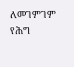ለመገምገም የሕግ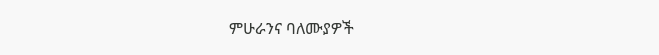ምሁራንና ባለሙያዎች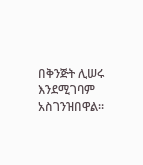በቅንጅት ሊሠሩ እንደሚገባም አስገንዝበዋል።